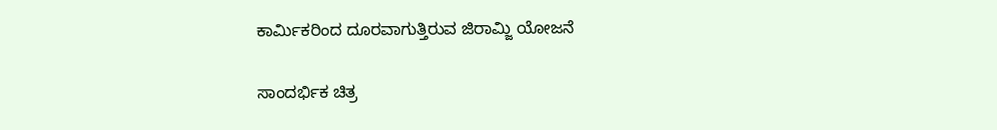ಕಾರ್ಮಿಕರಿಂದ ದೂರವಾಗುತ್ತಿರುವ ಜಿರಾಮ್ಜಿ ಯೋಜನೆ

ಸಾಂದರ್ಭಿಕ ಚಿತ್ರ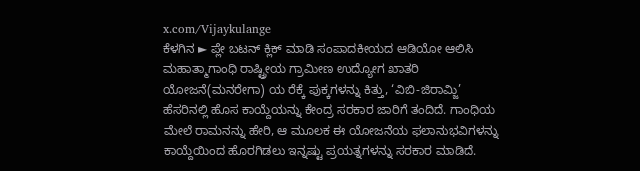x.com/Vijaykulange
ಕೆಳಗಿನ ► ಪ್ಲೇ ಬಟನ್ ಕ್ಲಿಕ್ ಮಾಡಿ ಸಂಪಾದಕೀಯದ ಆಡಿಯೋ ಆಲಿಸಿ
ಮಹಾತ್ಮಾಗಾಂಧಿ ರಾಷ್ಟ್ರೀಯ ಗ್ರಾಮೀಣ ಉದ್ಯೋಗ ಖಾತರಿ ಯೋಜನೆ(ಮನರೇಗಾ) ಯ ರೆಕ್ಕೆ ಪುಕ್ಕಗಳನ್ನು ಕಿತ್ತು, ‘ವಿಬಿ-ಜಿರಾಮ್ಜಿ’ ಹೆಸರಿನಲ್ಲಿ ಹೊಸ ಕಾಯ್ದೆಯನ್ನು ಕೇಂದ್ರ ಸರಕಾರ ಜಾರಿಗೆ ತಂದಿದೆ. ಗಾಂಧಿಯ ಮೇಲೆ ರಾಮನನ್ನು ಹೇರಿ, ಆ ಮೂಲಕ ಈ ಯೋಜನೆಯ ಫಲಾನುಭವಿಗಳನ್ನು ಕಾಯ್ದೆಯಿಂದ ಹೊರಗಿಡಲು ಇನ್ನಷ್ಟು ಪ್ರಯತ್ನಗಳನ್ನು ಸರಕಾರ ಮಾಡಿದೆ.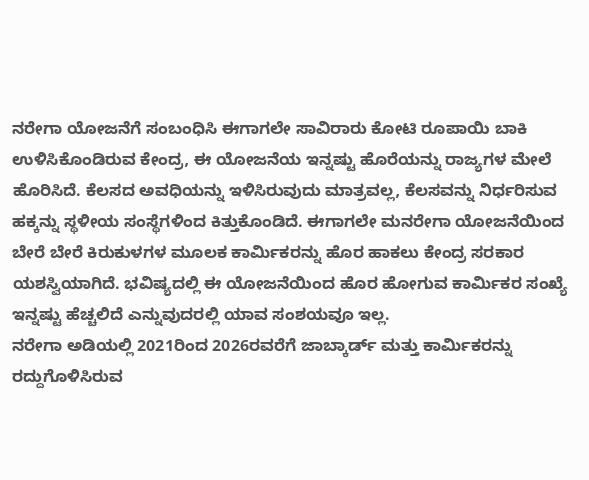ನರೇಗಾ ಯೋಜನೆಗೆ ಸಂಬಂಧಿಸಿ ಈಗಾಗಲೇ ಸಾವಿರಾರು ಕೋಟಿ ರೂಪಾಯಿ ಬಾಕಿ ಉಳಿಸಿಕೊಂಡಿರುವ ಕೇಂದ್ರ, ಈ ಯೋಜನೆಯ ಇನ್ನಷ್ಟು ಹೊರೆಯನ್ನು ರಾಜ್ಯಗಳ ಮೇಲೆ ಹೊರಿಸಿದೆ. ಕೆಲಸದ ಅವಧಿಯನ್ನು ಇಳಿಸಿರುವುದು ಮಾತ್ರವಲ್ಲ, ಕೆಲಸವನ್ನು ನಿರ್ಧರಿಸುವ ಹಕ್ಕನ್ನು ಸ್ಥಳೀಯ ಸಂಸ್ಥೆಗಳಿಂದ ಕಿತ್ತುಕೊಂಡಿದೆ. ಈಗಾಗಲೇ ಮನರೇಗಾ ಯೋಜನೆಯಿಂದ ಬೇರೆ ಬೇರೆ ಕಿರುಕುಳಗಳ ಮೂಲಕ ಕಾರ್ಮಿಕರನ್ನು ಹೊರ ಹಾಕಲು ಕೇಂದ್ರ ಸರಕಾರ ಯಶಸ್ವಿಯಾಗಿದೆ. ಭವಿಷ್ಯದಲ್ಲಿ ಈ ಯೋಜನೆಯಿಂದ ಹೊರ ಹೋಗುವ ಕಾರ್ಮಿಕರ ಸಂಖ್ಯೆ ಇನ್ನಷ್ಟು ಹೆಚ್ಚಲಿದೆ ಎನ್ನುವುದರಲ್ಲಿ ಯಾವ ಸಂಶಯವೂ ಇಲ್ಲ.
ನರೇಗಾ ಅಡಿಯಲ್ಲಿ 2021ರಿಂದ 2026ರವರೆಗೆ ಜಾಬ್ಕಾರ್ಡ್ ಮತ್ತು ಕಾರ್ಮಿಕರನ್ನು ರದ್ದುಗೊಳಿಸಿರುವ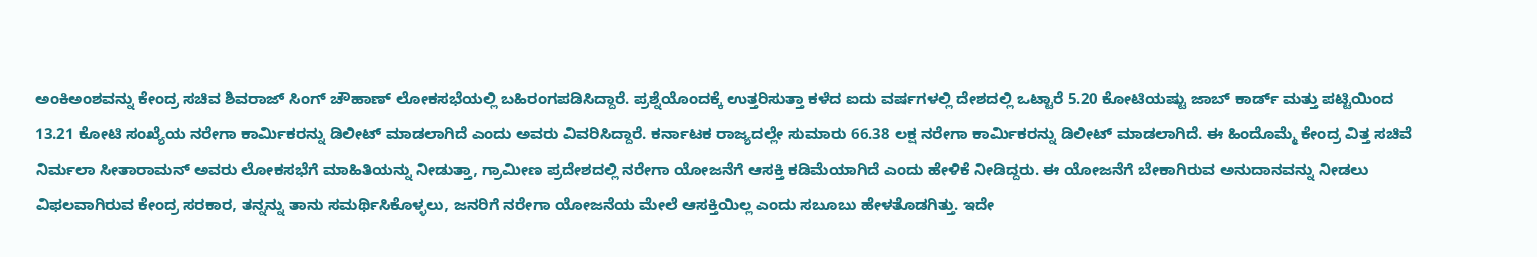ಅಂಕಿಅಂಶವನ್ನು ಕೇಂದ್ರ ಸಚಿವ ಶಿವರಾಜ್ ಸಿಂಗ್ ಚೌಹಾಣ್ ಲೋಕಸಭೆಯಲ್ಲಿ ಬಹಿರಂಗಪಡಿಸಿದ್ದಾರೆ. ಪ್ರಶ್ನೆಯೊಂದಕ್ಕೆ ಉತ್ತರಿಸುತ್ತಾ ಕಳೆದ ಐದು ವರ್ಷಗಳಲ್ಲಿ ದೇಶದಲ್ಲಿ ಒಟ್ಟಾರೆ 5.20 ಕೋಟಿಯಷ್ಟು ಜಾಬ್ ಕಾರ್ಡ್ ಮತ್ತು ಪಟ್ಟಿಯಿಂದ 13.21 ಕೋಟಿ ಸಂಖ್ಯೆಯ ನರೇಗಾ ಕಾರ್ಮಿಕರನ್ನು ಡಿಲೀಟ್ ಮಾಡಲಾಗಿದೆ ಎಂದು ಅವರು ವಿವರಿಸಿದ್ದಾರೆ. ಕರ್ನಾಟಕ ರಾಜ್ಯದಲ್ಲೇ ಸುಮಾರು 66.38 ಲಕ್ಷ ನರೇಗಾ ಕಾರ್ಮಿಕರನ್ನು ಡಿಲೀಟ್ ಮಾಡಲಾಗಿದೆ. ಈ ಹಿಂದೊಮ್ಮೆ ಕೇಂದ್ರ ವಿತ್ತ ಸಚಿವೆ ನಿರ್ಮಲಾ ಸೀತಾರಾಮನ್ ಅವರು ಲೋಕಸಭೆಗೆ ಮಾಹಿತಿಯನ್ನು ನೀಡುತ್ತಾ, ಗ್ರಾಮೀಣ ಪ್ರದೇಶದಲ್ಲಿ ನರೇಗಾ ಯೋಜನೆಗೆ ಆಸಕ್ತಿ ಕಡಿಮೆಯಾಗಿದೆ ಎಂದು ಹೇಳಿಕೆ ನೀಡಿದ್ದರು. ಈ ಯೋಜನೆಗೆ ಬೇಕಾಗಿರುವ ಅನುದಾನವನ್ನು ನೀಡಲು ವಿಫಲವಾಗಿರುವ ಕೇಂದ್ರ ಸರಕಾರ, ತನ್ನನ್ನು ತಾನು ಸಮರ್ಥಿಸಿಕೊಳ್ಳಲು, ಜನರಿಗೆ ನರೇಗಾ ಯೋಜನೆಯ ಮೇಲೆ ಆಸಕ್ತಿಯಿಲ್ಲ ಎಂದು ಸಬೂಬು ಹೇಳತೊಡಗಿತ್ತು. ಇದೇ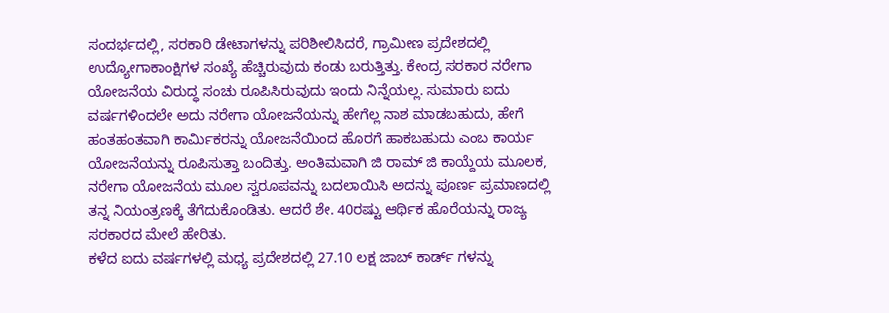ಸಂದರ್ಭದಲ್ಲಿ, ಸರಕಾರಿ ಡೇಟಾಗಳನ್ನು ಪರಿಶೀಲಿಸಿದರೆ, ಗ್ರಾಮೀಣ ಪ್ರದೇಶದಲ್ಲಿ ಉದ್ಯೋಗಾಕಾಂಕ್ಷಿಗಳ ಸಂಖ್ಯೆ ಹೆಚ್ಚಿರುವುದು ಕಂಡು ಬರುತ್ತಿತ್ತು. ಕೇಂದ್ರ ಸರಕಾರ ನರೇಗಾ ಯೋಜನೆಯ ವಿರುದ್ಧ ಸಂಚು ರೂಪಿಸಿರುವುದು ಇಂದು ನಿನ್ನೆಯಲ್ಲ. ಸುಮಾರು ಐದು ವರ್ಷಗಳಿಂದಲೇ ಅದು ನರೇಗಾ ಯೋಜನೆಯನ್ನು ಹೇಗೆಲ್ಲ ನಾಶ ಮಾಡಬಹುದು, ಹೇಗೆ ಹಂತಹಂತವಾಗಿ ಕಾರ್ಮಿಕರನ್ನು ಯೋಜನೆಯಿಂದ ಹೊರಗೆ ಹಾಕಬಹುದು ಎಂಬ ಕಾರ್ಯ ಯೋಜನೆಯನ್ನು ರೂಪಿಸುತ್ತಾ ಬಂದಿತ್ತು. ಅಂತಿಮವಾಗಿ ಜಿ ರಾಮ್ ಜಿ ಕಾಯ್ದೆಯ ಮೂಲಕ, ನರೇಗಾ ಯೋಜನೆಯ ಮೂಲ ಸ್ವರೂಪವನ್ನು ಬದಲಾಯಿಸಿ ಅದನ್ನು ಪೂರ್ಣ ಪ್ರಮಾಣದಲ್ಲಿ ತನ್ನ ನಿಯಂತ್ರಣಕ್ಕೆ ತೆಗೆದುಕೊಂಡಿತು. ಆದರೆ ಶೇ. 40ರಷ್ಟು ಆರ್ಥಿಕ ಹೊರೆಯನ್ನು ರಾಜ್ಯ ಸರಕಾರದ ಮೇಲೆ ಹೇರಿತು.
ಕಳೆದ ಐದು ವರ್ಷಗಳಲ್ಲಿ ಮಧ್ಯ ಪ್ರದೇಶದಲ್ಲಿ 27.10 ಲಕ್ಷ ಜಾಬ್ ಕಾರ್ಡ್ ಗಳನ್ನು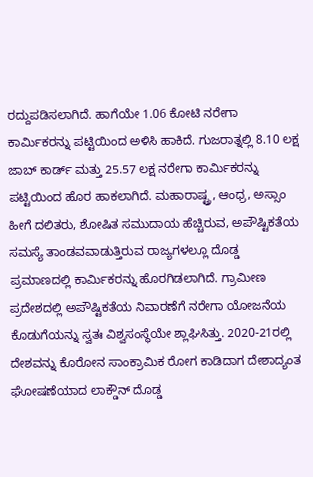ರದ್ದುಪಡಿಸಲಾಗಿದೆ. ಹಾಗೆಯೇ 1.06 ಕೋಟಿ ನರೇಗಾ ಕಾರ್ಮಿಕರನ್ನು ಪಟ್ಟಿಯಿಂದ ಅಳಿಸಿ ಹಾಕಿದೆ. ಗುಜರಾತ್ನಲ್ಲಿ 8.10 ಲಕ್ಷ ಜಾಬ್ ಕಾರ್ಡ್ ಮತ್ತು 25.57 ಲಕ್ಷ ನರೇಗಾ ಕಾರ್ಮಿಕರನ್ನು ಪಟ್ಟಿಯಿಂದ ಹೊರ ಹಾಕಲಾಗಿದೆ. ಮಹಾರಾಷ್ಟ್ರ, ಆಂಧ್ರ, ಅಸ್ಸಾಂ ಹೀಗೆ ದಲಿತರು, ಶೋಷಿತ ಸಮುದಾಯ ಹೆಚ್ಚಿರುವ, ಅಪೌಷ್ಟಿಕತೆಯ ಸಮಸ್ಯೆ ತಾಂಡವವಾಡುತ್ತಿರುವ ರಾಜ್ಯಗಳಲ್ಲೂ ದೊಡ್ಡ ಪ್ರಮಾಣದಲ್ಲಿ ಕಾರ್ಮಿಕರನ್ನು ಹೊರಗಿಡಲಾಗಿದೆ. ಗ್ರಾಮೀಣ ಪ್ರದೇಶದಲ್ಲಿ ಅಪೌಷ್ಟಿಕತೆಯ ನಿವಾರಣೆಗೆ ನರೇಗಾ ಯೋಜನೆಯ ಕೊಡುಗೆಯನ್ನು ಸ್ವತಃ ವಿಶ್ವಸಂಸ್ಥೆಯೇ ಶ್ಲಾಘಿಸಿತ್ತು. 2020-21ರಲ್ಲಿ ದೇಶವನ್ನು ಕೊರೋನ ಸಾಂಕ್ರಾಮಿಕ ರೋಗ ಕಾಡಿದಾಗ ದೇಶಾದ್ಯಂತ ಘೋಷಣೆಯಾದ ಲಾಕ್ಡೌನ್ ದೊಡ್ಡ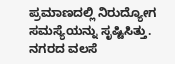ಪ್ರಮಾಣದಲ್ಲಿ ನಿರುದ್ಯೋಗ ಸಮಸ್ಯೆಯನ್ನು ಸೃಷ್ಟಿಸಿತ್ತು. ನಗರದ ವಲಸೆ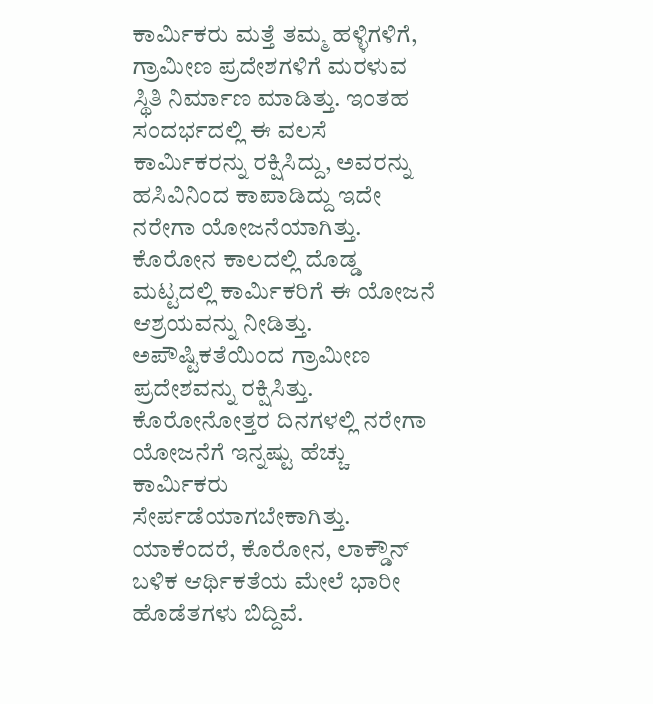ಕಾರ್ಮಿಕರು ಮತ್ತೆ ತಮ್ಮ ಹಳ್ಳಿಗಳಿಗೆ, ಗ್ರಾಮೀಣ ಪ್ರದೇಶಗಳಿಗೆ ಮರಳುವ ಸ್ಥಿತಿ ನಿರ್ಮಾಣ ಮಾಡಿತ್ತು. ಇಂತಹ ಸಂದರ್ಭದಲ್ಲಿ ಈ ವಲಸೆ ಕಾರ್ಮಿಕರನ್ನು ರಕ್ಷಿಸಿದ್ದು, ಅವರನ್ನು ಹಸಿವಿನಿಂದ ಕಾಪಾಡಿದ್ದು ಇದೇ ನರೇಗಾ ಯೋಜನೆಯಾಗಿತ್ತು. ಕೊರೋನ ಕಾಲದಲ್ಲಿ ದೊಡ್ಡ ಮಟ್ಟದಲ್ಲಿ ಕಾರ್ಮಿಕರಿಗೆ ಈ ಯೋಜನೆ ಆಶ್ರಯವನ್ನು ನೀಡಿತ್ತು. ಅಪೌಷ್ಟಿಕತೆಯಿಂದ ಗ್ರಾಮೀಣ ಪ್ರದೇಶವನ್ನು ರಕ್ಷಿಸಿತ್ತು.
ಕೊರೋನೋತ್ತರ ದಿನಗಳಲ್ಲಿ ನರೇಗಾ ಯೋಜನೆಗೆ ಇನ್ನಷ್ಟು ಹೆಚ್ಚು ಕಾರ್ಮಿಕರು ಸೇರ್ಪಡೆಯಾಗಬೇಕಾಗಿತ್ತು. ಯಾಕೆಂದರೆ, ಕೊರೋನ, ಲಾಕ್ಡೌನ್ ಬಳಿಕ ಆರ್ಥಿಕತೆಯ ಮೇಲೆ ಭಾರೀ ಹೊಡೆತಗಳು ಬಿದ್ದಿವೆ.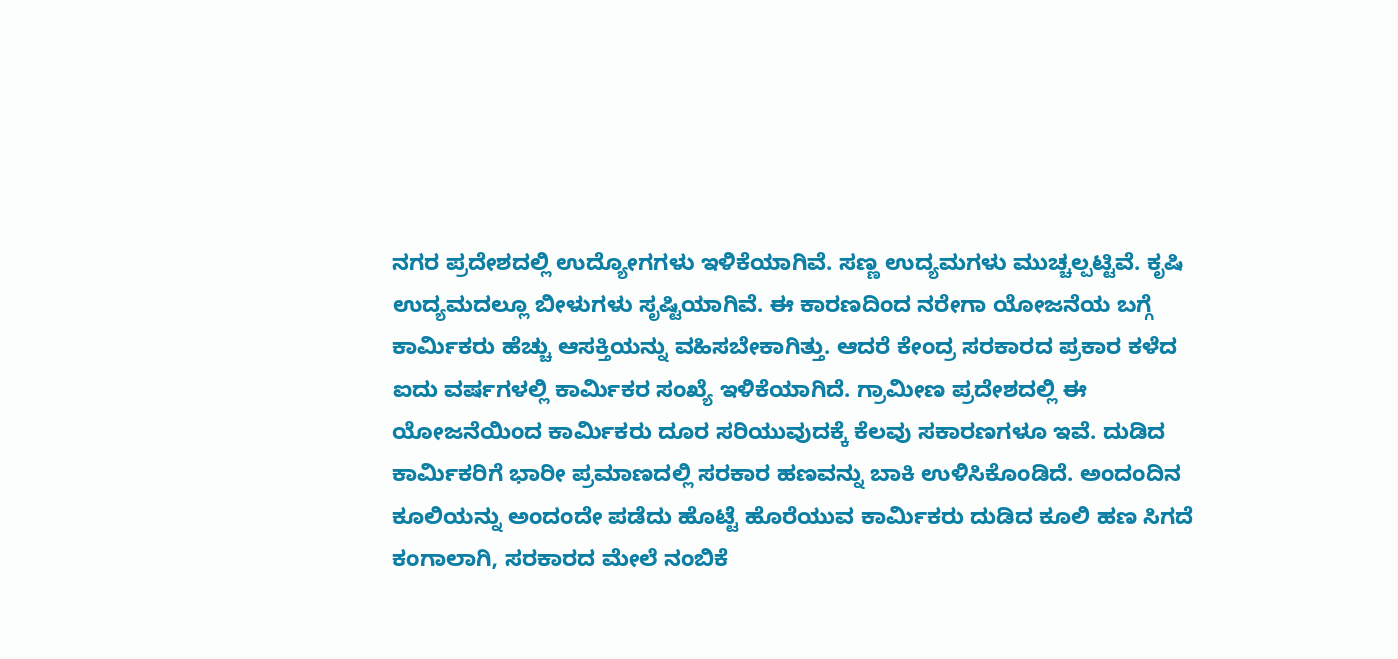ನಗರ ಪ್ರದೇಶದಲ್ಲಿ ಉದ್ಯೋಗಗಳು ಇಳಿಕೆಯಾಗಿವೆ. ಸಣ್ಣ ಉದ್ಯಮಗಳು ಮುಚ್ಚಲ್ಪಟ್ಟಿವೆ. ಕೃಷಿ ಉದ್ಯಮದಲ್ಲೂ ಬೀಳುಗಳು ಸೃಷ್ಟಿಯಾಗಿವೆ. ಈ ಕಾರಣದಿಂದ ನರೇಗಾ ಯೋಜನೆಯ ಬಗ್ಗೆ ಕಾರ್ಮಿಕರು ಹೆಚ್ಚು ಆಸಕ್ತಿಯನ್ನು ವಹಿಸಬೇಕಾಗಿತ್ತು. ಆದರೆ ಕೇಂದ್ರ ಸರಕಾರದ ಪ್ರಕಾರ ಕಳೆದ ಐದು ವರ್ಷಗಳಲ್ಲಿ ಕಾರ್ಮಿಕರ ಸಂಖ್ಯೆ ಇಳಿಕೆಯಾಗಿದೆ. ಗ್ರಾಮೀಣ ಪ್ರದೇಶದಲ್ಲಿ ಈ ಯೋಜನೆಯಿಂದ ಕಾರ್ಮಿಕರು ದೂರ ಸರಿಯುವುದಕ್ಕೆ ಕೆಲವು ಸಕಾರಣಗಳೂ ಇವೆ. ದುಡಿದ ಕಾರ್ಮಿಕರಿಗೆ ಭಾರೀ ಪ್ರಮಾಣದಲ್ಲಿ ಸರಕಾರ ಹಣವನ್ನು ಬಾಕಿ ಉಳಿಸಿಕೊಂಡಿದೆ. ಅಂದಂದಿನ ಕೂಲಿಯನ್ನು ಅಂದಂದೇ ಪಡೆದು ಹೊಟ್ಟೆ ಹೊರೆಯುವ ಕಾರ್ಮಿಕರು ದುಡಿದ ಕೂಲಿ ಹಣ ಸಿಗದೆ ಕಂಗಾಲಾಗಿ, ಸರಕಾರದ ಮೇಲೆ ನಂಬಿಕೆ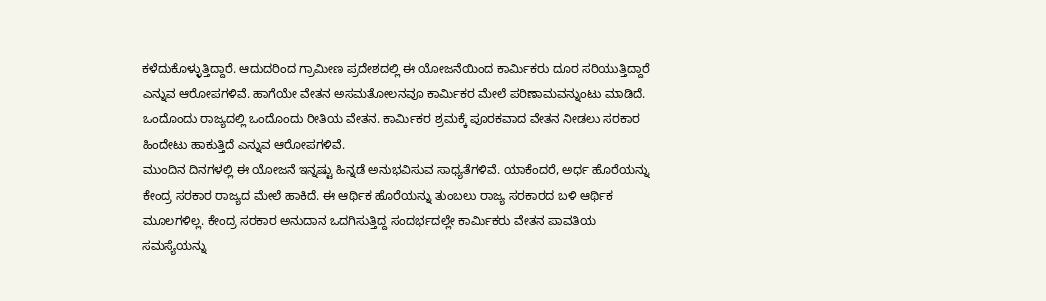ಕಳೆದುಕೊಳ್ಳುತ್ತಿದ್ದಾರೆ. ಆದುದರಿಂದ ಗ್ರಾಮೀಣ ಪ್ರದೇಶದಲ್ಲಿ ಈ ಯೋಜನೆಯಿಂದ ಕಾರ್ಮಿಕರು ದೂರ ಸರಿಯುತ್ತಿದ್ದಾರೆ ಎನ್ನುವ ಆರೋಪಗಳಿವೆ. ಹಾಗೆಯೇ ವೇತನ ಅಸಮತೋಲನವೂ ಕಾರ್ಮಿಕರ ಮೇಲೆ ಪರಿಣಾಮವನ್ನುಂಟು ಮಾಡಿದೆ. ಒಂದೊಂದು ರಾಜ್ಯದಲ್ಲಿ ಒಂದೊಂದು ರೀತಿಯ ವೇತನ. ಕಾರ್ಮಿಕರ ಶ್ರಮಕ್ಕೆ ಪೂರಕವಾದ ವೇತನ ನೀಡಲು ಸರಕಾರ ಹಿಂದೇಟು ಹಾಕುತ್ತಿದೆ ಎನ್ನುವ ಆರೋಪಗಳಿವೆ.
ಮುಂದಿನ ದಿನಗಳಲ್ಲಿ ಈ ಯೋಜನೆ ಇನ್ನಷ್ಟು ಹಿನ್ನಡೆ ಅನುಭವಿಸುವ ಸಾಧ್ಯತೆಗಳಿವೆ. ಯಾಕೆಂದರೆ, ಅರ್ಧ ಹೊರೆಯನ್ನು ಕೇಂದ್ರ ಸರಕಾರ ರಾಜ್ಯದ ಮೇಲೆ ಹಾಕಿದೆ. ಈ ಆರ್ಥಿಕ ಹೊರೆಯನ್ನು ತುಂಬಲು ರಾಜ್ಯ ಸರಕಾರದ ಬಳಿ ಆರ್ಥಿಕ ಮೂಲಗಳಿಲ್ಲ. ಕೇಂದ್ರ ಸರಕಾರ ಅನುದಾನ ಒದಗಿಸುತ್ತಿದ್ದ ಸಂದರ್ಭದಲ್ಲೇ ಕಾರ್ಮಿಕರು ವೇತನ ಪಾವತಿಯ ಸಮಸ್ಯೆಯನ್ನು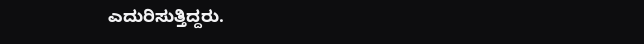ಎದುರಿಸುತ್ತಿದ್ದರು.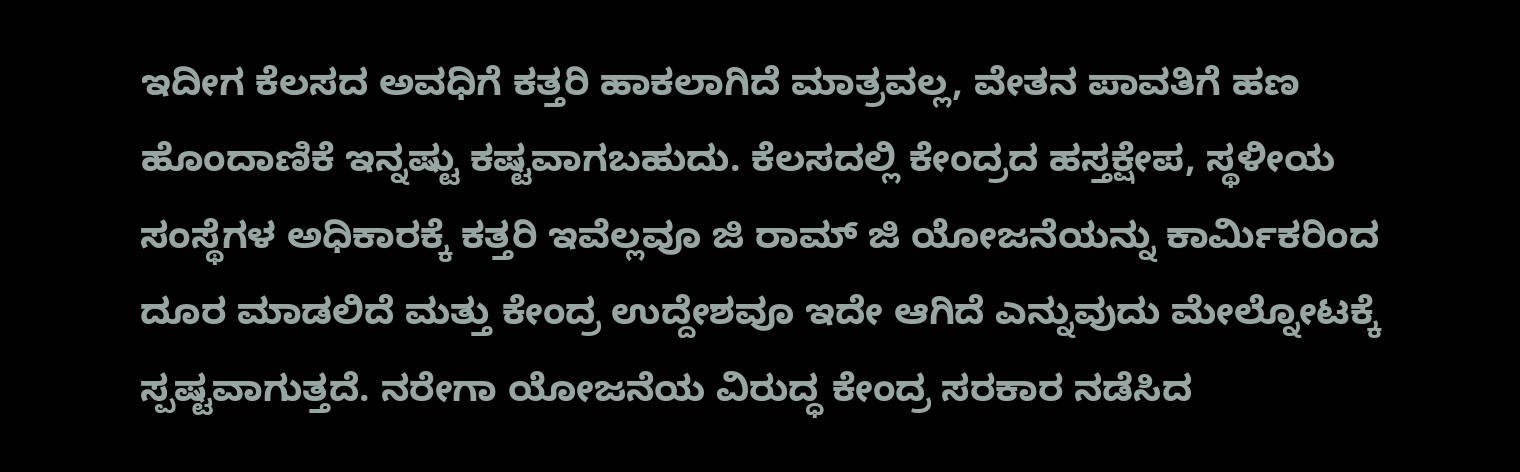ಇದೀಗ ಕೆಲಸದ ಅವಧಿಗೆ ಕತ್ತರಿ ಹಾಕಲಾಗಿದೆ ಮಾತ್ರವಲ್ಲ, ವೇತನ ಪಾವತಿಗೆ ಹಣ ಹೊಂದಾಣಿಕೆ ಇನ್ನಷ್ಟು ಕಷ್ಟವಾಗಬಹುದು. ಕೆಲಸದಲ್ಲಿ ಕೇಂದ್ರದ ಹಸ್ತಕ್ಷೇಪ, ಸ್ಥಳೀಯ ಸಂಸ್ಥೆಗಳ ಅಧಿಕಾರಕ್ಕೆ ಕತ್ತರಿ ಇವೆಲ್ಲವೂ ಜಿ ರಾಮ್ ಜಿ ಯೋಜನೆಯನ್ನು ಕಾರ್ಮಿಕರಿಂದ ದೂರ ಮಾಡಲಿದೆ ಮತ್ತು ಕೇಂದ್ರ ಉದ್ದೇಶವೂ ಇದೇ ಆಗಿದೆ ಎನ್ನುವುದು ಮೇಲ್ನೋಟಕ್ಕೆ ಸ್ಪಷ್ಟವಾಗುತ್ತದೆ. ನರೇಗಾ ಯೋಜನೆಯ ವಿರುದ್ಧ ಕೇಂದ್ರ ಸರಕಾರ ನಡೆಸಿದ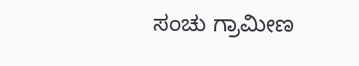ಸಂಚು ಗ್ರಾಮೀಣ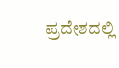ಪ್ರದೇಶದಲ್ಲಿ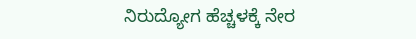ನಿರುದ್ಯೋಗ ಹೆಚ್ಚಳಕ್ಕೆ ನೇರ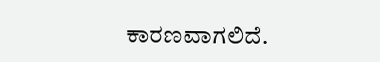ಕಾರಣವಾಗಲಿದೆ.